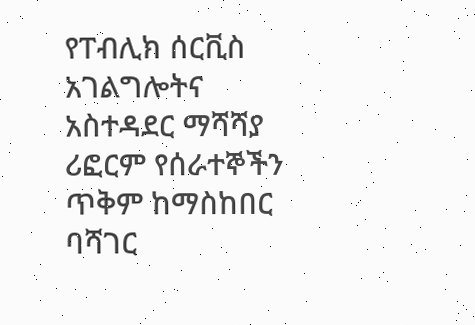የፐብሊክ ሰርቪስ አገልግሎትና አስተዳደር ማሻሻያ ሪፎርም የሰራተኞችን ጥቅም ከማስከበር ባሻገር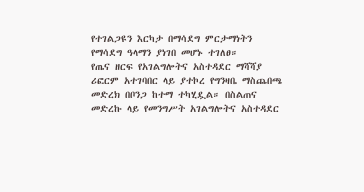የተገልጋዩን እርካታ በማሳደግ ምርታማነትን የማሳደግ ዓላማን ያነገበ መሆኑ ተገለፀ።
የጤና ዘርፍ የአገልግሎትና አስተዳደር ማሻሻያ ሪፎርም አተገባበር ላይ ያተኮረ የግንዛቤ ማስጨበጫ መድረክ በቦንጋ ከተማ ተካሂዷል። በስልጠና መድረኩ ላይ የመንግሥት አገልግሎትና አስተዳደር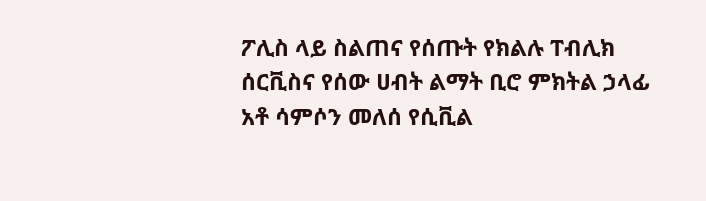ፖሊስ ላይ ስልጠና የሰጡት የክልሉ ፐብሊክ ሰርቪስና የሰው ሀብት ልማት ቢሮ ምክትል ኃላፊ አቶ ሳምሶን መለሰ የሲቪል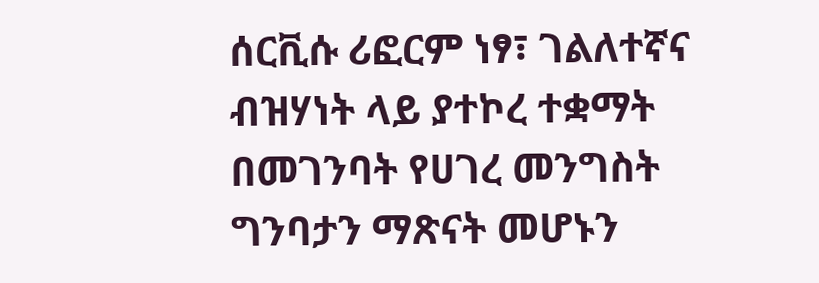ሰርቪሱ ሪፎርም ነፃ፣ ገልለተኛና ብዝሃነት ላይ ያተኮረ ተቋማት በመገንባት የሀገረ መንግስት ግንባታን ማጽናት መሆኑን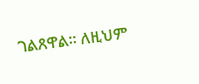ገልጸዋል። ለዚህም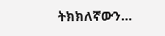ትክክለኛውን…